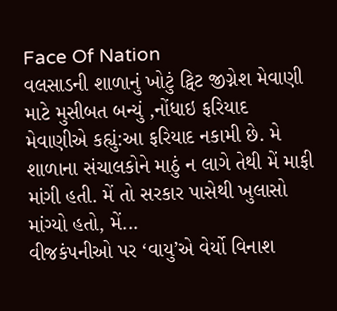Face Of Nation
વલસાડની શાળાનું ખોટું ટ્વિટ જીગ્નેશ મેવાણી માટે મુસીબત બન્યું ,નોંધાઇ ફરિયાદ
મેવાણીએ કહ્યું:આ ફરિયાદ નકામી છે. મે શાળાના સંચાલકોને માઠું ન લાગે તેથી મેં માફી માંગી હતી. મેં તો સરકાર પાસેથી ખુલાસો માંગ્યો હતો, મેં...
વીજકંપનીઓ પર ‘વાયુ’એ વેર્યો વિનાશ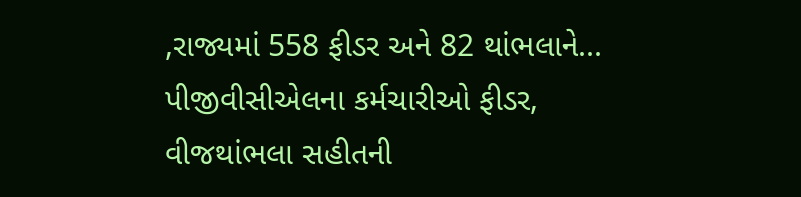,રાજ્યમાં 558 ફીડર અને 82 થાંભલાને...
પીજીવીસીએલના કર્મચારીઓ ફીડર, વીજથાંભલા સહીતની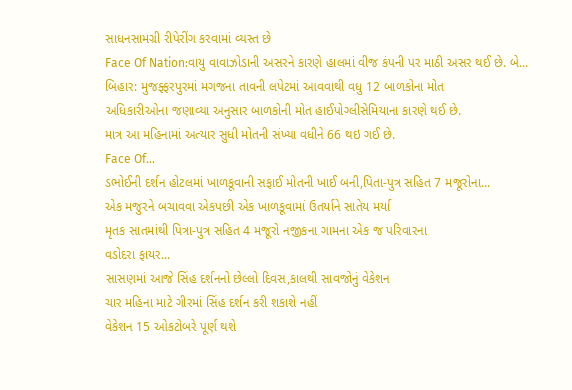સાધનસામગ્રી રીપેરીંગ કરવામાં વ્યસ્ત છે
Face Of Nation:વાયુ વાવાઝોડાની અસરને કારણે હાલમાં વીજ કંપની પર માઠી અસર થઈ છે. બે...
બિહાર: મુજફ્ફરપુરમાં મગજના તાવની લપેટમાં આવવાથી વધુ 12 બાળકોના મોત
અધિકારીઓના જણાવ્યા અનુસાર બાળકોની મોત હાઈપોગ્લીસેમિયાના કારણે થઈ છે.
માત્ર આ મહિનામાં અત્યાર સુધી મોતની સંખ્યા વધીને 66 થઇ ગઈ છે.
Face Of...
ડભોઈની દર્શન હોટલમાં ખાળકૂવાની સફાઈ મોતની ખાઈ બની,પિતા-પુત્ર સહિત 7 મજૂરોના...
એક મજુરને બચાવવા એકપછી એક ખાળકૂવામાં ઉતર્યાને સાતેય મર્યા
મૃતક સાતમાંથી પિત્રા-પુત્ર સહિત 4 મજૂરો નજીકના ગામના એક જ પરિવારના
વડોદરા ફાયર...
સાસણમાં આજે સિંહ દર્શનનો છેલ્લો દિવસ,કાલથી સાવજોનું વેકેશન
ચાર મહિના માટે ગીરમાં સિંહ દર્શન કરી શકાશે નહીં
વેકેશન 15 ઓકટોબરે પૂર્ણ થશે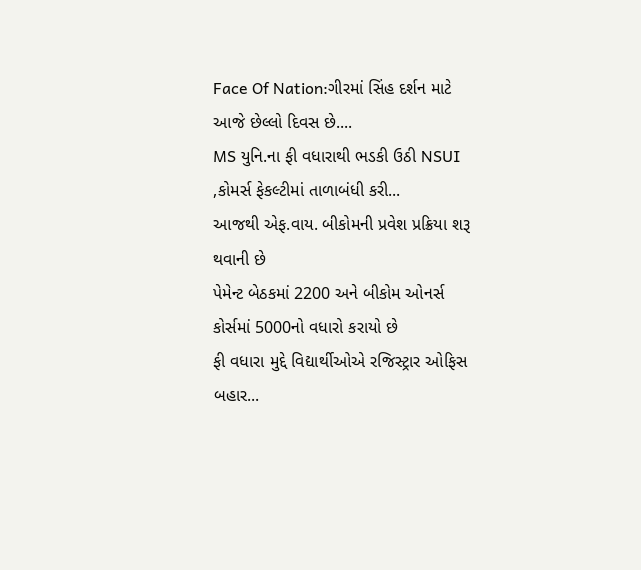Face Of Nation:ગીરમાં સિંહ દર્શન માટે આજે છેલ્લો દિવસ છે....
MS યુનિ.ના ફી વધારાથી ભડકી ઉઠી NSUI ,કોમર્સ ફેકલ્ટીમાં તાળાબંધી કરી...
આજથી એફ.વાય. બીકોમની પ્રવેશ પ્રક્રિયા શરૂ થવાની છે
પેમેન્ટ બેઠકમાં 2200 અને બીકોમ ઓનર્સ કોર્સમાં 5000નો વધારો કરાયો છે
ફી વધારા મુદ્દે વિદ્યાર્થીઓએ રજિસ્ટ્રાર ઓફિસ બહાર...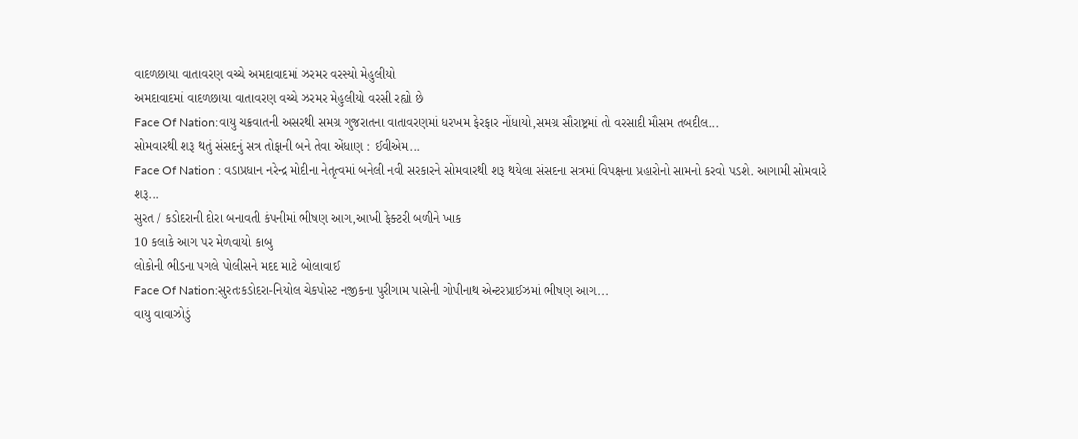વાદળછાયા વાતાવરણ વચ્ચે અમદાવાદમાં ઝરમર વરસ્યો મેહુલીયો
અમદાવાદમાં વાદળછાયા વાતાવરણ વચ્ચે ઝરમર મેહુલીયો વરસી રહ્યો છે
Face Of Nation:વાયુ ચક્રવાતની અસરથી સમગ્ર ગુજરાતના વાતાવરણમાં ધરખમ ફેરફાર નોંધાયો,સમગ્ર સૌરાષ્ટ્રમાં તો વરસાદી મૌસમ તબદીલ...
સોમવારથી શરૂ થતું સંસદનું સત્ર તોફાની બને તેવા એંધાણ : ઈવીએમ...
Face Of Nation : વડાપ્રધાન નરેન્દ્ર મોદીના નેતૃત્વમાં બનેલી નવી સરકારને સોમવારથી શરૂ થયેલા સંસદના સત્રમાં વિપક્ષના પ્રહારોનો સામનો કરવો પડશે. આગામી સોમવારે શરૂ...
સુરત / કડોદરાની દોરા બનાવતી કંપનીમાં ભીષણ આગ,આખી ફેક્ટરી બળીને ખાક
10 કલાકે આગ પર મેળવાયો કાબુ
લોકોની ભીડના પગલે પોલીસને મદદ માટે બોલાવાઈ
Face Of Nation:સુરતઃકડોદરા-નિયોલ ચેકપોસ્ટ નજીકના પુરીગામ પાસેની ગોપીનાથ એન્ટરપ્રાઈઝમાં ભીષણ આગ...
વાયુ વાવાઝોડું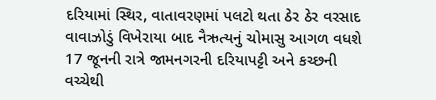દરિયામાં સ્થિર, વાતાવરણમાં પલટો થતા ઠેર ઠેર વરસાદ
વાવાઝોડું વિખેરાયા બાદ નૈઋત્યનું ચોમાસુ આગળ વધશે
17 જૂનની રાત્રે જામનગરની દરિયાપટ્ટી અને કચ્છની વચ્ચેથી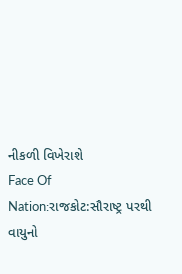નીકળી વિખેરાશે
Face Of Nation:રાજકોટ:સૌરાષ્ટ્ર પરથી વાયુનો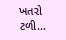ખતરો ટળી...